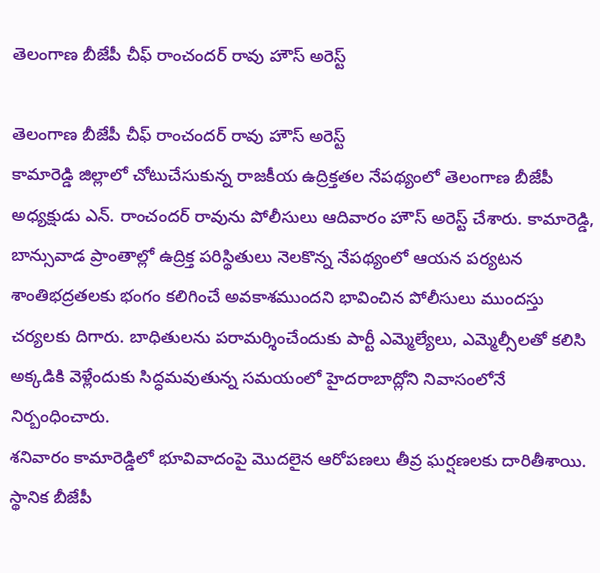తెలంగాణ బీజేపీ చీఫ్ రాంచందర్ రావు హౌస్ అరెస్ట్

తెలంగాణ బీజేపీ చీఫ్ రాంచందర్ రావు హౌస్ అరెస్ట్
కామారెడ్డి జిల్లాలో చోటుచేసుకున్న రాజకీయ ఉద్రిక్తతల నేపథ్యంలో తెలంగాణ బీజేపీ అధ్యక్షుడు ఎన్. రాంచందర్ రావును పోలీసులు ఆదివారం హౌస్ అరెస్ట్ చేశారు. కామారెడ్డి, బాన్సువాడ ప్రాంతాల్లో ఉద్రిక్త పరిస్థితులు నెలకొన్న నేపథ్యంలో ఆయన పర్యటన శాంతిభద్రతలకు భంగం కలిగించే అవకాశముందని భావించిన పోలీసులు ముందస్తు చర్యలకు దిగారు. బాధితులను పరామర్శించేందుకు పార్టీ ఎమ్మెల్యేలు, ఎమ్మెల్సీలతో కలిసి అక్కడికి వెళ్లేందుకు సిద్ధమవుతున్న సమయంలో హైదరాబాద్లోని నివాసంలోనే నిర్బంధించారు.
శనివారం కామారెడ్డిలో భూవివాదంపై మొదలైన ఆరోపణలు తీవ్ర ఘర్షణలకు దారితీశాయి. స్థానిక బీజేపీ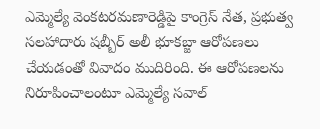ఎమ్మెల్యే వెంకటరమణారెడ్డిపై కాంగ్రెస్ నేత, ప్రభుత్వ సలహాదారు షబ్బీర్ అలీ భూకబ్జా ఆరోపణలు చేయడంతో వివాదం ముదిరింది. ఈ ఆరోపణలను నిరూపించాలంటూ ఎమ్మెల్యే సవాల్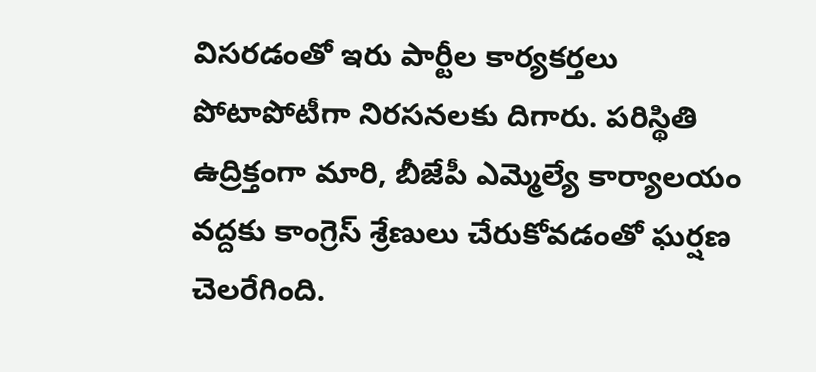విసరడంతో ఇరు పార్టీల కార్యకర్తలు పోటాపోటీగా నిరసనలకు దిగారు. పరిస్థితి ఉద్రిక్తంగా మారి, బీజేపీ ఎమ్మెల్యే కార్యాలయం వద్దకు కాంగ్రెస్ శ్రేణులు చేరుకోవడంతో ఘర్షణ చెలరేగింది.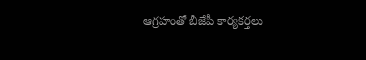ఆగ్రహంతో బీజేపీ కార్యకర్తలు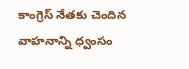కాంగ్రెస్ నేతకు చెందిన వాహనాన్ని ధ్వంసం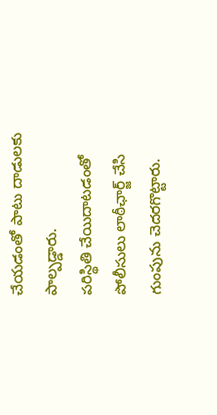చేయడంతో పాటు దాడులకు పాల్పడ్డారు.
పరిస్థితి చేయిదాటడంతో పోలీసులు లాఠీఛార్జ్ చేసి గుంపును చెదరగొట్టారు.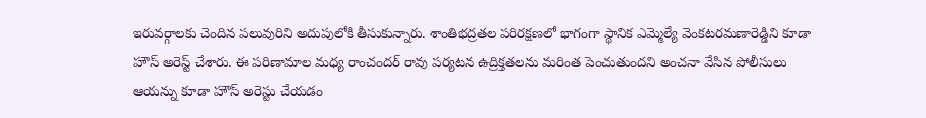ఇరువర్గాలకు చెందిన పలువురిని అదుపులోకి తీసుకున్నారు. శాంతిభద్రతల పరిరక్షణలో భాగంగా స్థానిక ఎమ్మెల్యే వెంకటరమణారెడ్డిని కూడా హౌస్ అరెస్ట్ చేశారు. ఈ పరిణామాల మధ్య రాంచందర్ రావు పర్యటన ఉద్రిక్తతలను మరింత పెంచుతుందని అంచనా వేసిన పోలీసులు ఆయన్ను కూడా హౌస్ అరెస్టు చేయడం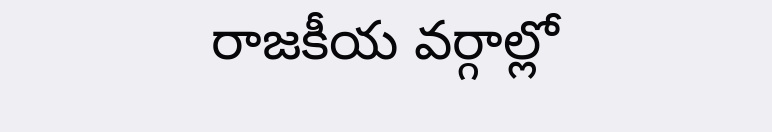రాజకీయ వర్గాల్లో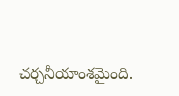చర్చనీయాంశమైంది.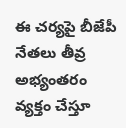ఈ చర్యపై బీజేపీ నేతలు తీవ్ర అభ్యంతరం వ్యక్తం చేస్తూ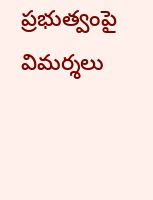ప్రభుత్వంపై విమర్శలు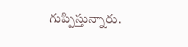గుప్పిస్తున్నారు.